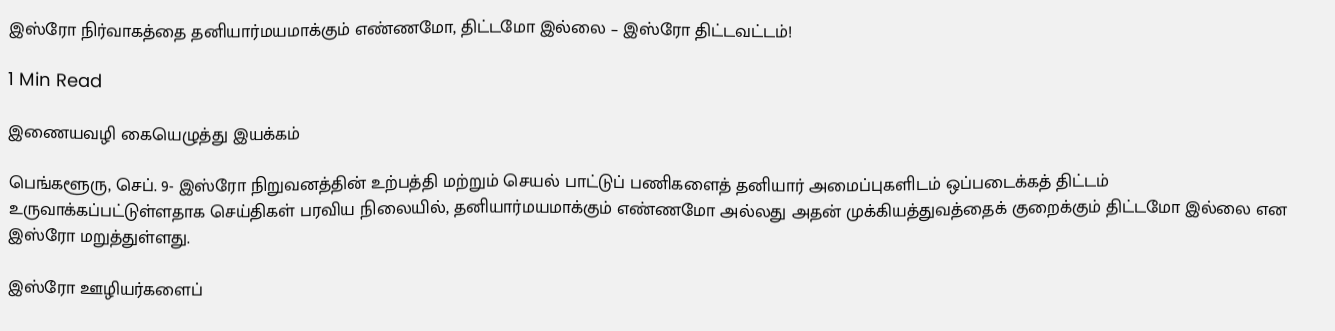இஸ்ரோ நிர்வாகத்தை தனியார்மயமாக்கும் எண்ணமோ, திட்டமோ இல்லை – இஸ்ரோ திட்டவட்டம்!

1 Min Read

இணையவழி கையெழுத்து இயக்கம்

பெங்களூரு, செப். 9- இஸ்ரோ நிறுவனத்தின் உற்பத்தி மற்றும் செயல் பாட்டுப் பணிகளைத் தனியார் அமைப்புகளிடம் ஒப்படைக்கத் திட்டம் உருவாக்கப்பட்டுள்ளதாக செய்திகள் பரவிய நிலையில், தனியார்மயமாக்கும் எண்ணமோ அல்லது அதன் முக்கியத்துவத்தைக் குறைக்கும் திட்டமோ இல்லை என இஸ்ரோ மறுத்துள்ளது.

இஸ்ரோ ஊழியர்களைப்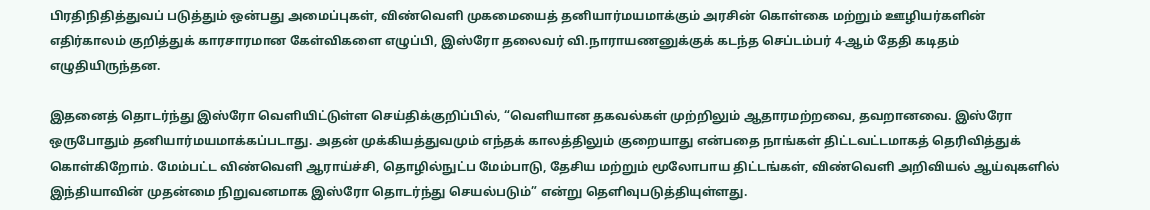பிரதிநிதித்துவப் படுத்தும் ஒன்பது அமைப்புகள், விண்வெளி முகமையைத் தனியார்மயமாக்கும் அரசின் கொள்கை மற்றும் ஊழியர்களின் எதிர்காலம் குறித்துக் காரசாரமான கேள்விகளை எழுப்பி, இஸ்ரோ தலைவர் வி.நாராயணனுக்குக் கடந்த செப்டம்பர் 4-ஆம் தேதி கடிதம் எழுதியிருந்தன.

இதனைத் தொடர்ந்து இஸ்ரோ வெளியிட்டுள்ள செய்திக்குறிப்பில், “வெளியான தகவல்கள் முற்றிலும் ஆதாரமற்றவை, தவறானவை. இஸ்ரோ ஒருபோதும் தனியார்மயமாக்கப்படாது. அதன் முக்கியத்துவமும் எந்தக் காலத்திலும் குறையாது என்பதை நாங்கள் திட்டவட்டமாகத் தெரிவித்துக் கொள்கிறோம். மேம்பட்ட விண்வெளி ஆராய்ச்சி, தொழில்நுட்ப மேம்பாடு, தேசிய மற்றும் மூலோபாய திட்டங்கள், விண்வெளி அறிவியல் ஆய்வுகளில் இந்தியாவின் முதன்மை நிறுவனமாக இஸ்ரோ தொடர்ந்து செயல்படும்” என்று தெளிவுபடுத்தியுள்ளது.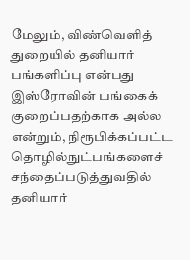மேலும், விண்வெளித் துறையில் தனியார் பங்களிப்பு என்பது இஸ்ரோவின் பங்கைக் குறைப்பதற்காக அல்ல என்றும், நிரூபிக்கப்பட்ட தொழில்நுட்பங்களைச் சந்தைப்படுத்துவதில் தனியார்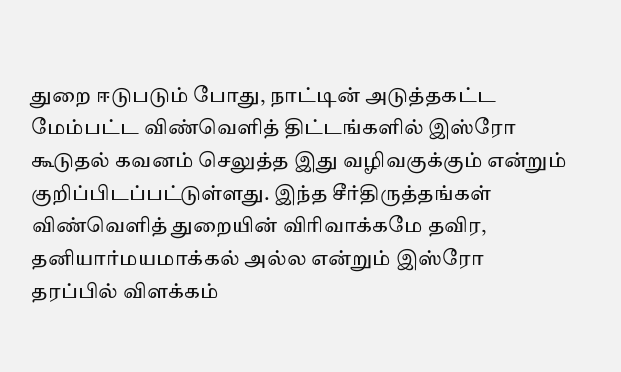துறை ஈடுபடும் போது, நாட்டின் அடுத்தகட்ட மேம்பட்ட விண்வெளித் திட்டங்களில் இஸ்ரோ கூடுதல் கவனம் செலுத்த இது வழிவகுக்கும் என்றும் குறிப்பிடப்பட்டுள்ளது. இந்த சீர்திருத்தங்கள் விண்வெளித் துறையின் விரிவாக்கமே தவிர, தனியார்மயமாக்கல் அல்ல என்றும் இஸ்ரோ தரப்பில் விளக்கம்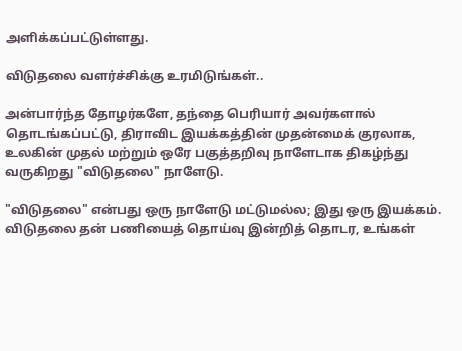அளிக்கப்பட்டுள்ளது.

விடுதலை வளர்ச்சிக்கு உரமிடுங்கள்..

அன்பார்ந்த தோழர்களே, தந்தை பெரியார் அவர்களால் தொடங்கப்பட்டு, திராவிட இயக்கத்தின் முதன்மைக் குரலாக, உலகின் முதல் மற்றும் ஒரே பகுத்தறிவு நாளேடாக திகழ்ந்து வருகிறது "விடுதலை" நாளேடு.

"விடுதலை" என்பது ஒரு நாளேடு மட்டுமல்ல; இது ஒரு இயக்கம். விடுதலை தன் பணியைத் தொய்வு இன்றித் தொடர, உங்கள்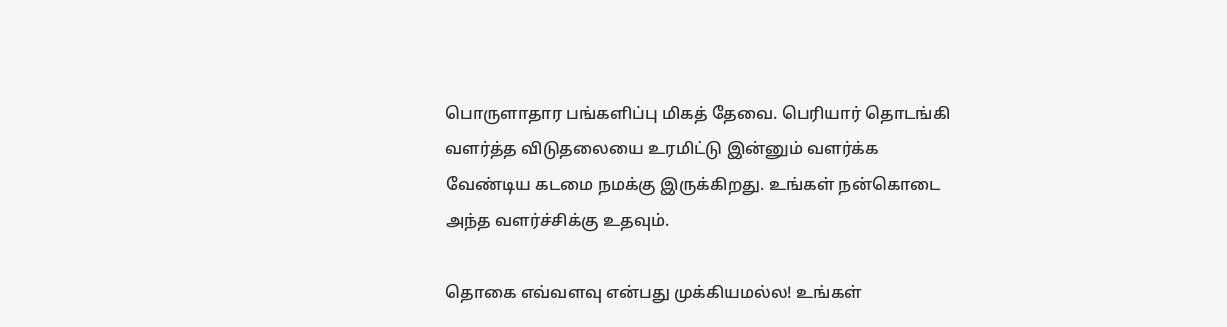பொருளாதார பங்களிப்பு மிகத் தேவை. பெரியார் தொடங்கி வளர்த்த விடுதலையை உரமிட்டு இன்னும் வளர்க்க வேண்டிய கடமை நமக்கு இருக்கிறது. உங்கள் நன்கொடை அந்த வளர்ச்சிக்கு உதவும்.

தொகை எவ்வளவு என்பது முக்கியமல்ல! உங்கள்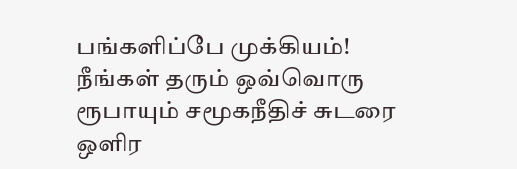பங்களிப்பே முக்கியம்! நீங்கள் தரும் ஒவ்வொரு ரூபாயும் சமூகநீதிச் சுடரை ஒளிர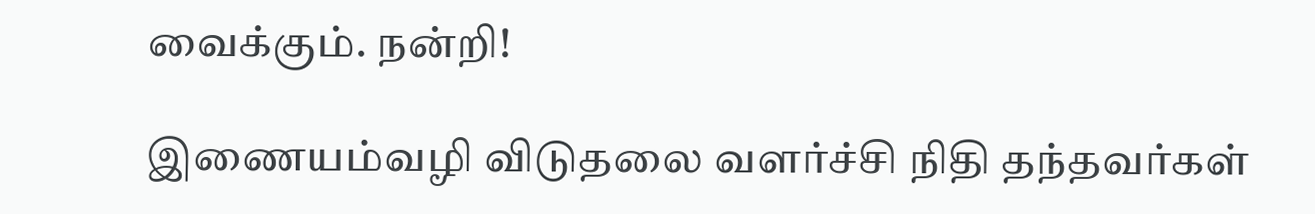வைக்கும். நன்றி!

இணையம்வழி விடுதலை வளர்ச்சி நிதி தந்தவர்கள்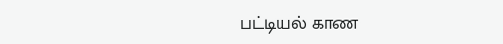பட்டியல் காண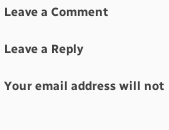Leave a Comment

Leave a Reply

Your email address will not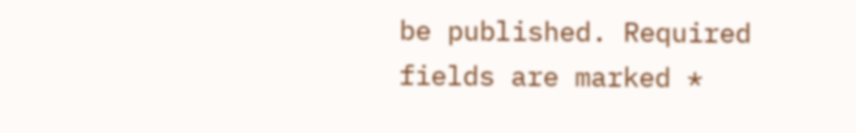be published. Required fields are marked *